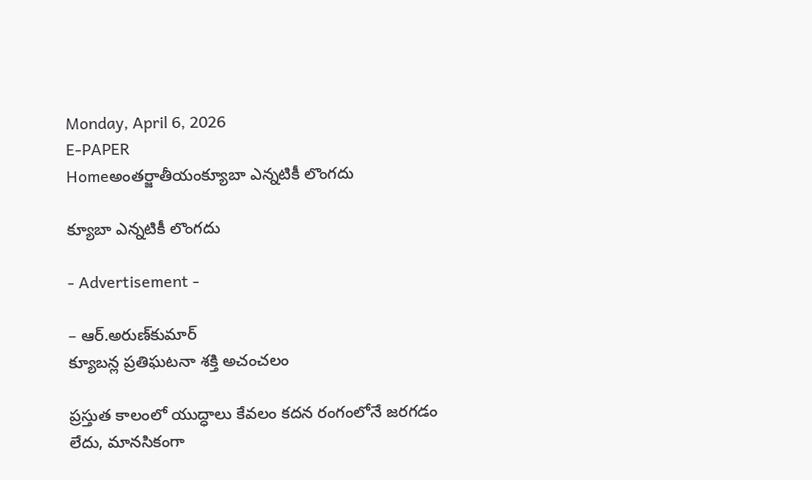Monday, April 6, 2026
E-PAPER
Homeఅంతర్జాతీయంక్యూబా ఎన్నటికీ లొంగదు

క్యూబా ఎన్నటికీ లొంగదు

- Advertisement -

– ఆర్‌.అరుణ్‌కుమార్‌
క్యూబన్ల ప్రతిఘటనా శక్తి అచంచలం

ప్రస్తుత కాలంలో యుద్ధాలు కేవలం కదన రంగంలోనే జరగడం లేదు, మానసికంగా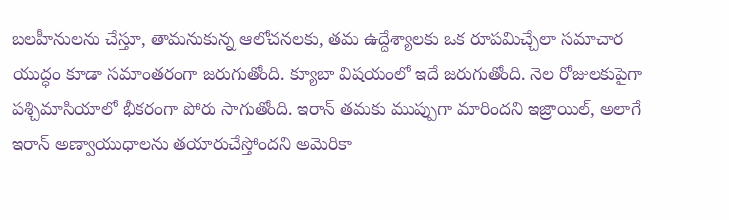బలహీనులను చేస్తూ, తామనుకున్న ఆలోచనలకు, తమ ఉద్దేశ్యాలకు ఒక రూపమిచ్చేలా సమాచార యుద్ధం కూడా సమాంతరంగా జరుగుతోంది. క్యూబా విషయంలో ఇదే జరుగుతోంది. నెల రోజులకుపైగా పశ్చిమాసియాలో భీకరంగా పోరు సాగుతోంది. ఇరాన్‌ తమకు ముప్పుగా మారిందని ఇజ్రాయిల్‌, అలాగే ఇరాన్‌ అణ్వాయుధాలను తయారుచేస్తోందని అమెరికా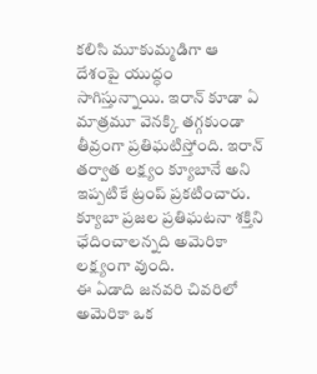కలిసి మూకుమ్మడిగా ఆ దేశంపై యుద్ధం సాగిస్తున్నాయి. ఇరాన్‌ కూడా ఏ మాత్రమూ వెనక్కి తగ్గకుండా తీవ్రంగా ప్రతిఘటిస్తోంది. ఇరాన్‌ తర్వాత లక్ష్యం క్యూబానే అని ఇప్పటికే ట్రంప్‌ ప్రకటించారు. క్యూబా ప్రజల ప్రతిఘటనా శక్తిని ఛేదించాలన్నది అమెరికా లక్ష్యంగా వుంది.
ఈ ఏడాది జనవరి చివరిలో అమెరికా ఒక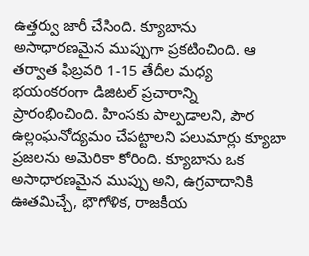ఉత్తర్వు జారీ చేసింది. క్యూబాను అసాధారణమైన ముప్పుగా ప్రకటించింది. ఆ తర్వాత ఫిబ్రవరి 1-15 తేదీల మధ్య భయంకరంగా డిజిటల్‌ ప్రచారాన్ని ప్రారంభించింది. హింసకు పాల్పడాలని, పౌర ఉల్లంఘనోద్యమం చేపట్టాలని పలుమార్లు క్యూబా ప్రజలను అమెరికా కోరింది. క్యూబాను ఒక అసాధారణమైన ముప్పు అని, ఉగ్రవాదానికి ఊతమిచ్చే, భౌగోళిక, రాజకీయ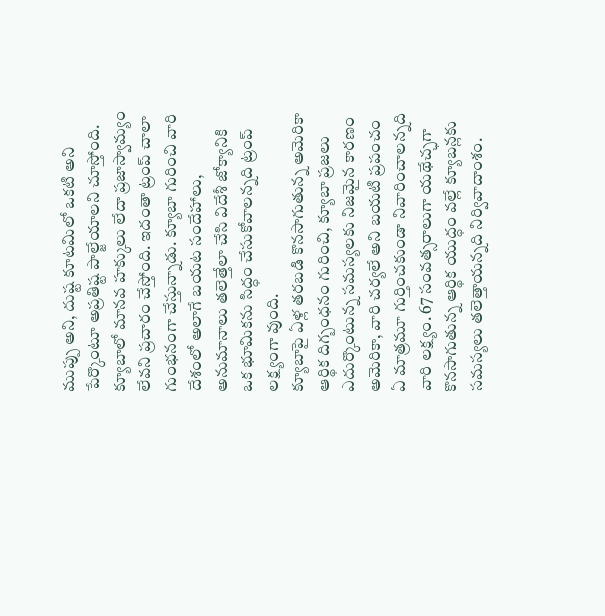ముప్పు అని, దుష్ట కూటమిలో ఒకటి అని పేర్కొంటూ అప్రతిష్ట పాల్జేయాలని చూస్తోంది. క్యూబాలో మానవ హక్కులు లేదా ప్రజాస్వామ్యం లేవని ప్రచారం చేస్తోంది. ఇదంతా ట్రంప్‌ చాలా గుంభనంగా చేస్తున్నాడు. క్యూబా గురించి వారి దేశంలో అలాగే బయట సందేహాలు, అనుమానాలు తలెత్తేలా చేసి విదేశీ జోక్యానికి ఒక భూమికను సిద్ధం చేసుకోవాలన్నది ట్రంప్‌ లక్ష్యంగా వుంది.
క్యూబాపై ఏళ్ల తరబడి కొనసాగుతున్న అమెరికా ఆర్థిక దిగ్బంధనం గురించి, క్యూబా ప్రజలు ఎదుర్కొంటున్న సమస్యలకు నిజమైన కారణం అమెరికా, వారి చర్యలే అని బయటి ప్రపంచం ఏ మాత్రమూ గుర్తించకుండా నివారించాలన్నది వారి లక్ష్యం. 67 సంవత్సరాలుగా యథేచ్ఛగా కొనసాగుతున్న ఆర్థిక యుద్ధం వల్లే క్యూబన్లకు సమస్యలు తలెత్తాయన్నది నిర్వివాదాంశం.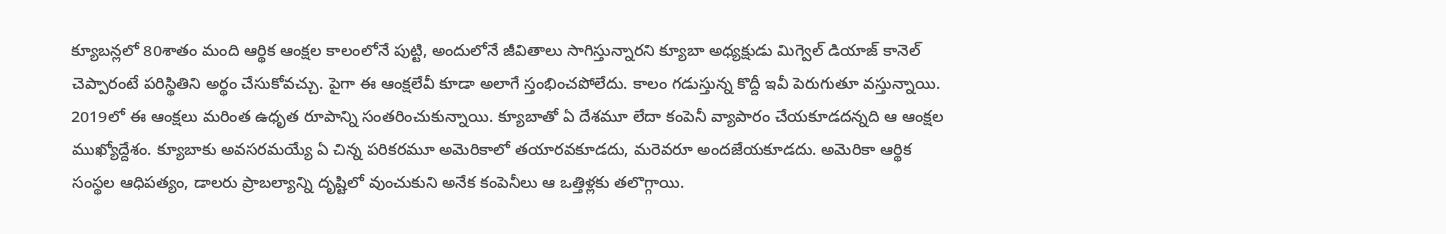క్యూబన్లలో 80శాతం మంది ఆర్థిక ఆంక్షల కాలంలోనే పుట్టి, అందులోనే జీవితాలు సాగిస్తున్నారని క్యూబా అధ్యక్షుడు మిగ్వెల్‌ డియాజ్‌ కానెల్‌ చెప్పారంటే పరిస్థితిని అర్థం చేసుకోవచ్చు. పైగా ఈ ఆంక్షలేవీ కూడా అలాగే స్తంభించపోలేదు. కాలం గడుస్తున్న కొద్దీ ఇవీ పెరుగుతూ వస్తున్నాయి. 2019లో ఈ ఆంక్షలు మరింత ఉధృత రూపాన్ని సంతరించుకున్నాయి. క్యూబాతో ఏ దేశమూ లేదా కంపెనీ వ్యాపారం చేయకూడదన్నది ఆ ఆంక్షల ముఖ్యోద్దేశం. క్యూబాకు అవసరమయ్యే ఏ చిన్న పరికరమూ అమెరికాలో తయారవకూడదు, మరెవరూ అందజేయకూడదు. అమెరికా ఆర్థిక సంస్థల ఆధిపత్యం, డాలరు ప్రాబల్యాన్ని దృష్టిలో వుంచుకుని అనేక కంపెనీలు ఆ ఒత్తిళ్లకు తలొగ్గాయి.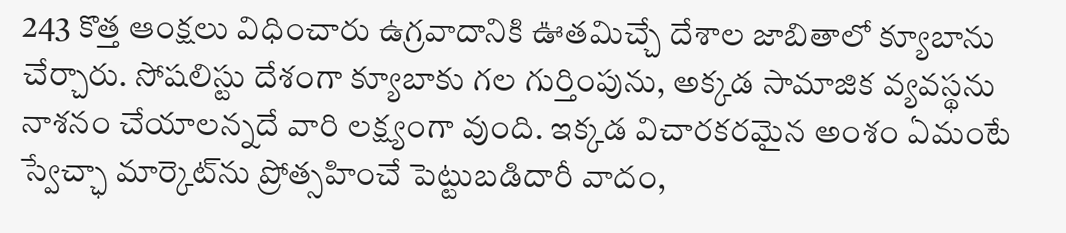243 కొత్త ఆంక్షలు విధించారు ఉగ్రవాదానికి ఊతమిచ్చే దేశాల జాబితాలో క్యూబాను చేర్చారు. సోషలిస్టు దేశంగా క్యూబాకు గల గుర్తింపును, అక్కడ సామాజిక వ్యవస్థను నాశనం చేయాలన్నదే వారి లక్ష్యంగా వుంది. ఇక్కడ విచారకరమైన అంశం ఏమంటే స్వేచ్ఛా మార్కెట్‌ను ప్రోత్సహించే పెట్టుబడిదారీ వాదం,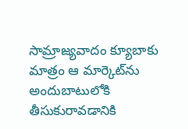సామ్రాజ్యవాదం క్యూబాకు మాత్రం ఆ మార్కెట్‌ను అందుబాటులోకి తీసుకురావడానికి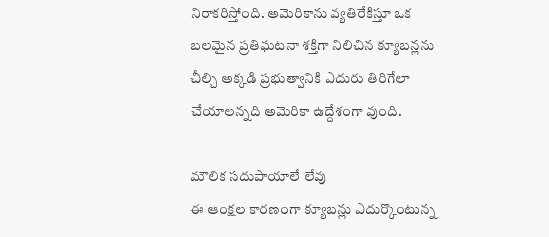నిరాకరిస్తోంది. అమెరికాను వ్యతిరేకిస్తూ ఒక బలమైన ప్రతిఘటనా శక్తిగా నిలిచిన క్యూబన్లను చీల్చి అక్కడి ప్రభుత్వానికి ఎదురు తిరిగేలా చేయాలన్నది అమెరికా ఉద్దేశంగా వుంది.

మౌలిక సదుపాయాలే లేవు
ఈ ఆంక్షల కారణంగా క్యూబన్లు ఎదుర్కొంటున్న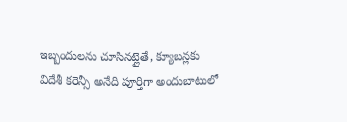ఇబ్బందులను చూసినట్లైతే, క్యూబన్లకు విదేశీ కరెన్సీ అనేది పూర్తిగా అందుబాటులో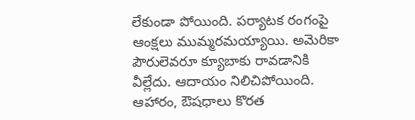లేకుండా పోయింది. పర్యాటక రంగంపై ఆంక్షలు ముమ్మరమయ్యాయి. అమెరికా పౌరులెవరూ క్యూబాకు రావడానికి వీల్లేదు. ఆదాయం నిలిచిపోయింది. ఆహారం, ఔషధాలు కొరత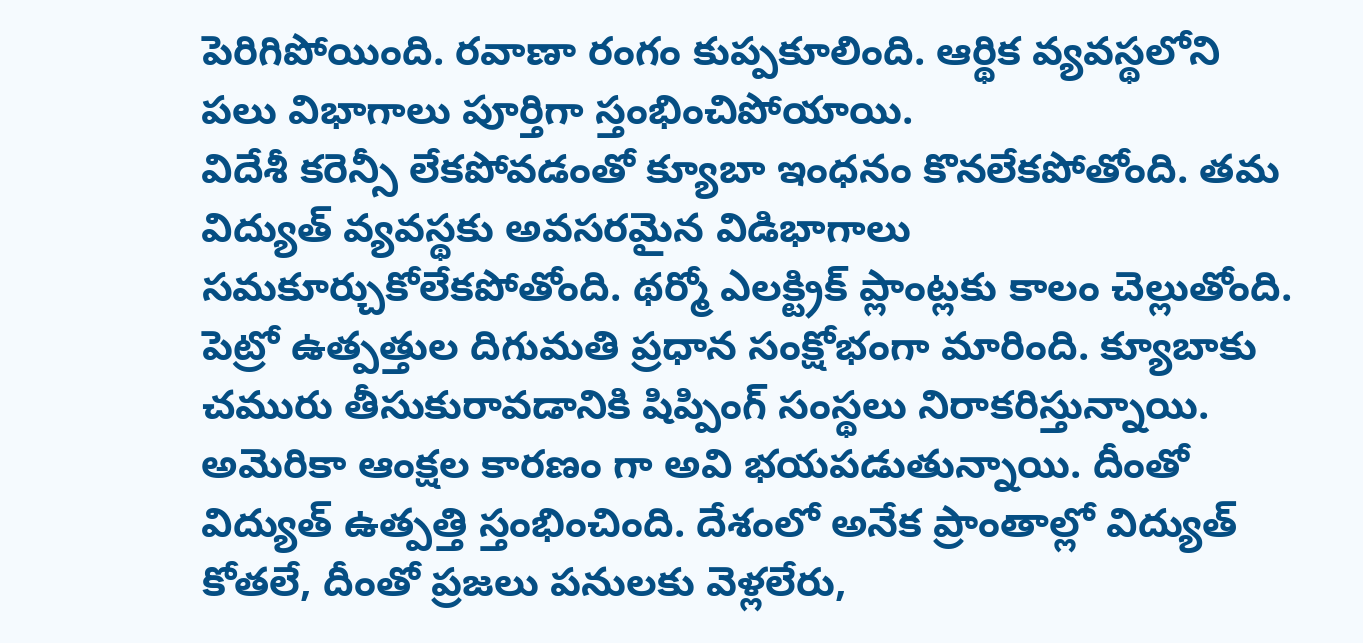పెరిగిపోయింది. రవాణా రంగం కుప్పకూలింది. ఆర్థిక వ్యవస్థలోని పలు విభాగాలు పూర్తిగా స్తంభించిపోయాయి.
విదేశీ కరెన్సీ లేకపోవడంతో క్యూబా ఇంధనం కొనలేకపోతోంది. తమ విద్యుత్‌ వ్యవస్థకు అవసరమైన విడిభాగాలు సమకూర్చుకోలేకపోతోంది. థర్మో ఎలక్ట్రిక్‌ ప్లాంట్లకు కాలం చెల్లుతోంది. పెట్రో ఉత్పత్తుల దిగుమతి ప్రధాన సంక్షోభంగా మారింది. క్యూబాకు చమురు తీసుకురావడానికి షిప్పింగ్‌ సంస్థలు నిరాకరిస్తున్నాయి. అమెరికా ఆంక్షల కారణం గా అవి భయపడుతున్నాయి. దీంతో విద్యుత్‌ ఉత్పత్తి స్తంభించింది. దేశంలో అనేక ప్రాంతాల్లో విద్యుత్‌ కోతలే, దీంతో ప్రజలు పనులకు వెళ్లలేరు,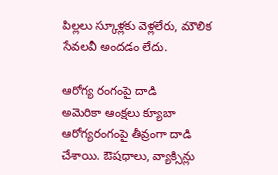పిల్లలు స్కూళ్లకు వెళ్లలేరు, మౌలిక సేవలవీ అందడం లేదు.

ఆరోగ్య రంగంపై దాడి
అమెరికా ఆంక్షలు క్యూబా ఆరోగ్యరంగంపై తీవ్రంగా దాడి చేశాయి. ఔషధాలు, వ్యాక్సిన్లు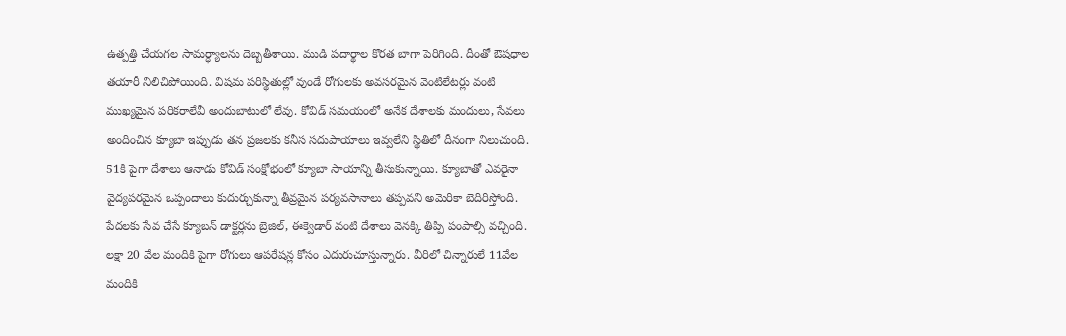ఉత్పత్తి చేయగల సామర్ధ్యాలను దెబ్బతీశాయి. ముడి పదార్థాల కొరత బాగా పెరిగింది. దీంతో ఔషధాల తయారీ నిలిచిపోయింది. విషమ పరిస్థితుల్లో వుండే రోగులకు అవసరమైన వెంటిలేటర్లు వంటి ముఖ్యమైన పరికరాలేవీ అందుబాటులో లేవు. కోవిడ్‌ సమయంలో అనేక దేశాలకు మందులు, సేవలు అందించిన క్యూబా ఇప్పుడు తన ప్రజలకు కనీస సదుపాయాలు ఇవ్వలేని స్థితిలో దీనంగా నిలుచుంది. 51కి పైగా దేశాలు ఆనాడు కోవిడ్‌ సంక్షోభంలో క్యూబా సాయాన్ని తీసుకున్నాయి. క్యూబాతో ఎవరైనా వైద్యపరమైన ఒప్పందాలు కుదుర్చుకున్నా తీవ్రమైన పర్యవసానాలు తప్పవని అమెరికా బెదిరిస్తోంది. పేదలకు సేవ చేసే క్యూబన్‌ డాక్టర్లను బ్రెజిల్‌, ఈక్వెడార్‌ వంటి దేశాలు వెనక్కి తిప్పి పంపాల్సి వచ్చింది. లక్షా 20 వేల మందికి పైగా రోగులు ఆపరేషన్ల కోసం ఎదురుచూస్తున్నారు. వీరిలో చిన్నారులే 11వేల మందికి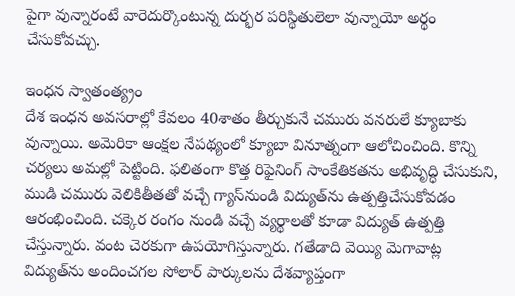పైగా వున్నారంటే వారెదుర్కొంటున్న దుర్భర పరిస్థితులెలా వున్నాయో అర్థం చేసుకోవచ్చు.

ఇంధన స్వాతంత్య్రం
దేశ ఇంధన అవసరాల్లో కేవలం 40శాతం తీర్చుకునే చమురు వనరులే క్యూబాకు వున్నాయి. అమెరికా ఆంక్షల నేపథ్యంలో క్యూబా వినూత్నంగా ఆలోచించింది. కొన్ని చర్యలు అమల్లో పెట్టింది. ఫలితంగా కొత్త రిఫైనింగ్‌ సాంకేతికతను అభివృద్ధి చేసుకుని, ముడి చమురు వెలికితీతతో వచ్చే గ్యాస్‌నుండి విద్యుత్‌ను ఉత్పత్తిచేసుకోవడం ఆరంభించింది. చక్కెర రంగం నుండి వచ్చే వ్యర్థాలతో కూడా విద్యుత్‌ ఉత్పత్తి చేస్తున్నారు. వంట చెరకుగా ఉపయోగిస్తున్నారు. గతేడాది వెయ్యి మెగావాట్ల విద్యుత్‌ను అందించగల సోలార్‌ పార్కులను దేశవ్యాప్తంగా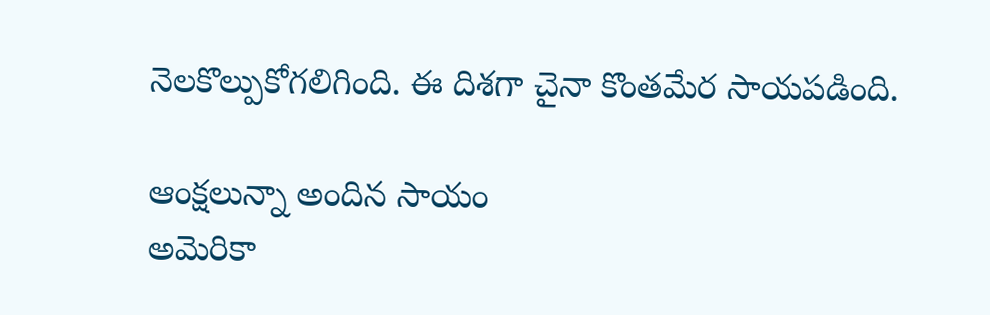నెలకొల్పుకోగలిగింది. ఈ దిశగా చైనా కొంతమేర సాయపడింది.

ఆంక్షలున్నా అందిన సాయం
అమెరికా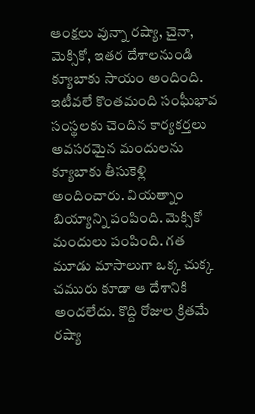ఆంక్షలు వున్నా రష్యా, చైనా, మెక్సికో, ఇతర దేశాలనుండి క్యూబాకు సాయం అందింది. ఇటీవలే కొంతమంది సంఘీభావ సంస్థలకు చెందిన కార్యకర్తలు అవసరమైన మందులను క్యూబాకు తీసుకెళ్లి అందించారు. వియత్నాం బియ్యాన్ని పంపింది. మెక్సికో మందులు పంపింది. గత మూడు మాసాలుగా ఒక్క చుక్క చమురు కూడా ఆ దేశానికి అందలేదు. కొద్ది రోజుల క్రితమే రష్యా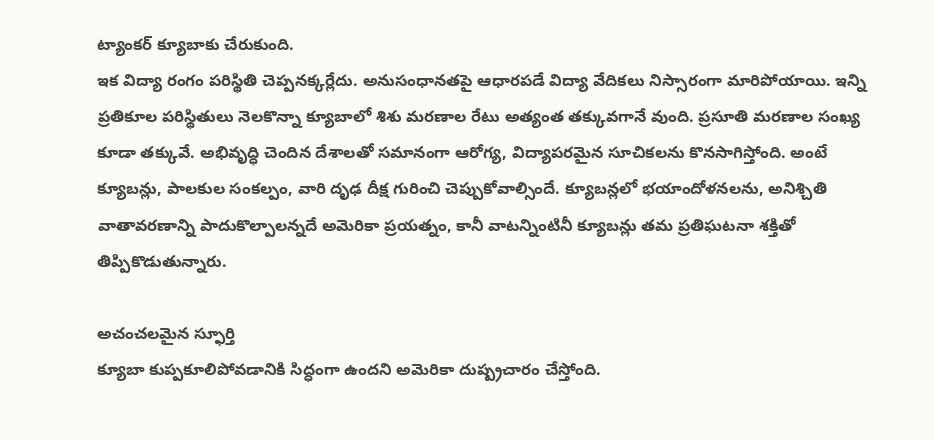ట్యాంకర్‌ క్యూబాకు చేరుకుంది.
ఇక విద్యా రంగం పరిస్థితి చెప్పనక్కర్లేదు. అనుసంధానతపై ఆధారపడే విద్యా వేదికలు నిస్సారంగా మారిపోయాయి. ఇన్ని ప్రతికూల పరిస్థితులు నెలకొన్నా క్యూబాలో శిశు మరణాల రేటు అత్యంత తక్కువగానే వుంది. ప్రసూతి మరణాల సంఖ్య కూడా తక్కువే. అభివృద్ధి చెందిన దేశాలతో సమానంగా ఆరోగ్య, విద్యాపరమైన సూచికలను కొనసాగిస్తోంది. అంటే క్యూబన్లు, పాలకుల సంకల్పం, వారి దృఢ దీక్ష గురించి చెప్పుకోవాల్సిందే. క్యూబన్లలో భయాందోళనలను, అనిశ్చితి వాతావరణాన్ని పాదుకొల్పాలన్నదే అమెరికా ప్రయత్నం, కానీ వాటన్నింటినీ క్యూబన్లు తమ ప్రతిఘటనా శక్తితో తిప్పికొడుతున్నారు.

అచంచలమైన స్ఫూర్తి
క్యూబా కుప్పకూలిపోవడానికి సిద్ధంగా ఉందని అమెరికా దుష్ప్రచారం చేస్తోంది.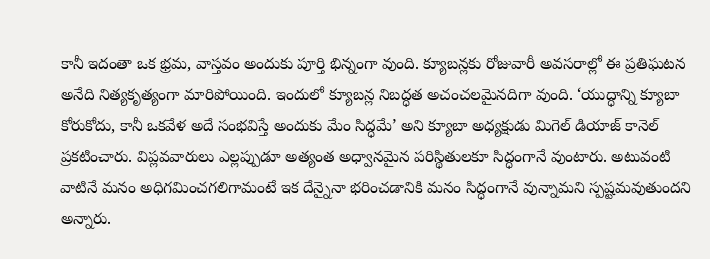కానీ ఇదంతా ఒక భ్రమ, వాస్తవం అందుకు పూర్తి భిన్నంగా వుంది. క్యూబన్లకు రోజువారీ అవసరాల్లో ఈ ప్రతిఘటన అనేది నిత్యకృత్యంగా మారిపోయింది. ఇందులో క్యూబన్ల నిబద్ధత అచంచలమైనదిగా వుంది. ‘యుద్ధాన్ని క్యూబా కోరుకోదు, కానీ ఒకవేళ అదే సంభవిస్తే అందుకు మేం సిద్ధమే’ అని క్యూబా అధ్యక్షుడు మిగెల్‌ డియాజ్‌ కానెల్‌ ప్రకటించారు. విప్లవవారులు ఎల్లప్పుడూ అత్యంత అధ్వానమైన పరిస్థితులకూ సిద్ధంగానే వుంటారు. అటువంటి వాటినే మనం అధిగమించగలిగామంటే ఇక దేన్నైనా భరించడానికి మనం సిద్ధంగానే వున్నామని స్పష్టమవుతుందని అన్నారు.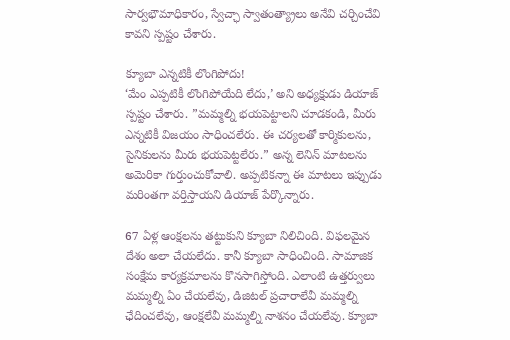సార్వభౌమాధికారం, స్వేచ్ఛా స్వాతంత్య్రాలు అనేవి చర్చించేవి కావని స్పష్టం చేశారు.

క్యూబా ఎన్నటికీ లొంగిపోదు!
‘మేం ఎప్పటికీ లొంగిపోయేది లేదు,’ అని అధ్యక్షుడు డియాజ్‌ స్పష్టం చేశారు. ”మమ్మల్ని భయపెట్టాలని చూడకండి, మీరు ఎన్నటికీ విజయం సాధించలేరు. ఈ చర్యలతో కార్మికులను, సైనికులను మీరు భయపెట్టలేరు.” అన్న లెనిన్‌ మాటలను అమెరికా గుర్తుంచుకోవాలి. అప్పటికన్నా ఈ మాటలు ఇప్పుడు మరింతగా వర్తిస్తాయని డియాజ్‌ పేర్కొన్నారు.

67 ఏళ్ల ఆంక్షలను తట్టుకుని క్యూబా నిలిచింది. విఫలమైన దేశం అలా చేయలేదు. కానీ క్యూబా సాధించింది. సామాజిక సంక్షేమ కార్యక్రమాలను కొనసాగిస్తోంది. ఎలాంటి ఉత్తర్వులు మమ్మల్ని ఏం చేయలేవు, డిజిటల్‌ ప్రచారాలేవీ మమ్మల్ని ఛేదించలేవు, ఆంక్షలేవీ మమ్మల్ని నాశనం చేయలేవు. క్యూబా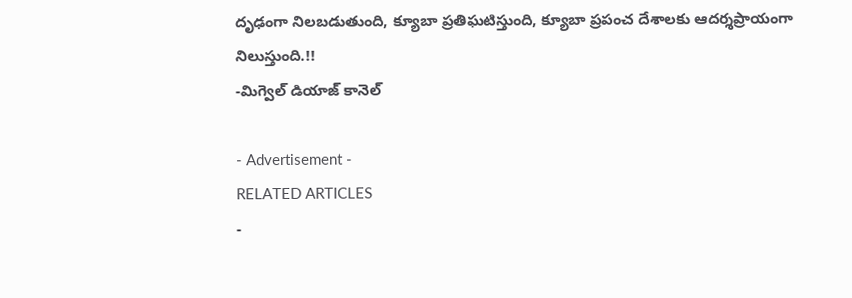దృఢంగా నిలబడుతుంది, క్యూబా ప్రతిఘటిస్తుంది, క్యూబా ప్రపంచ దేశాలకు ఆదర్శప్రాయంగా నిలుస్తుంది.!!
-మిగ్వెల్‌ డియాజ్‌ కానెల్‌

- Advertisement -
RELATED ARTICLES
-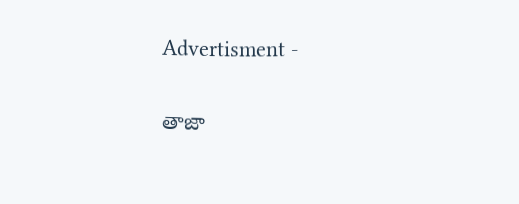Advertisment -

తాజా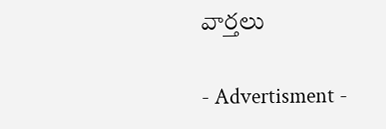వార్తలు

- Advertisment -